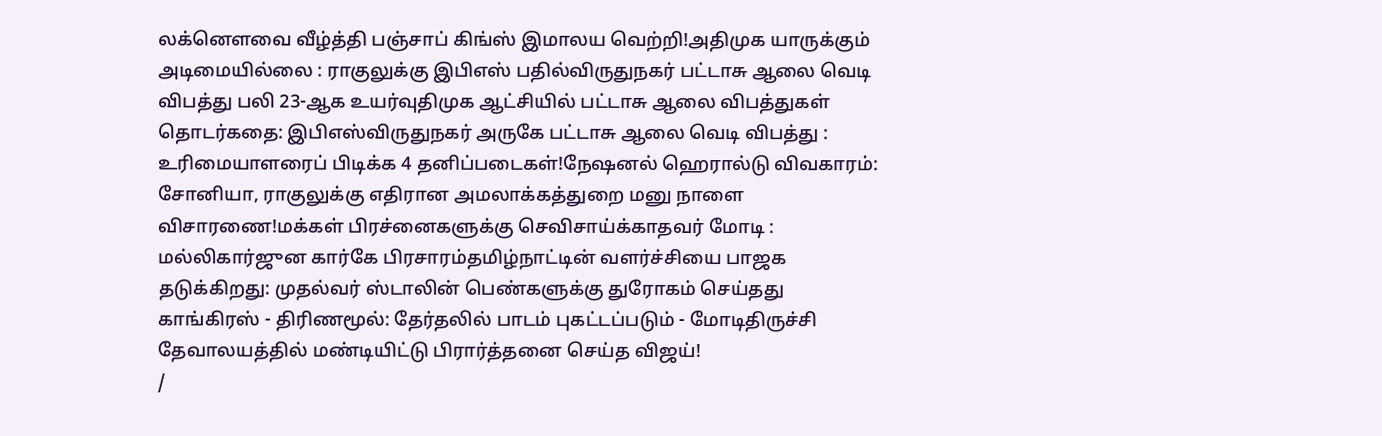லக்னௌவை வீழ்த்தி பஞ்சாப் கிங்ஸ் இமாலய வெற்றி!அதிமுக யாருக்கும் அடிமையில்லை : ராகுலுக்கு இபிஎஸ் பதில்விருதுநகர் பட்டாசு ஆலை வெடி விபத்து பலி 23-ஆக உயர்வுதிமுக ஆட்சியில் பட்டாசு ஆலை விபத்துகள் தொடர்கதை: இபிஎஸ்விருதுநகர் அருகே பட்டாசு ஆலை வெடி விபத்து : உரிமையாளரைப் பிடிக்க 4 தனிப்படைகள்!நேஷனல் ஹெரால்டு விவகாரம்: சோனியா, ராகுலுக்கு எதிரான அமலாக்கத்துறை மனு நாளை விசாரணை!மக்கள் பிரச்னைகளுக்கு செவிசாய்க்காதவர் மோடி : மல்லிகார்ஜுன கார்கே பிரசாரம்தமிழ்நாட்டின் வளர்ச்சியை பாஜக தடுக்கிறது: முதல்வர் ஸ்டாலின் பெண்களுக்கு துரோகம் செய்தது காங்கிரஸ் - திரிணமூல்: தேர்தலில் பாடம் புகட்டப்படும் - மோடிதிருச்சி தேவாலயத்தில் மண்டியிட்டு பிரார்த்தனை செய்த விஜய்!
/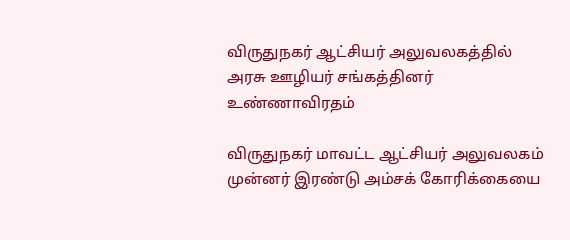விருதுநகர் ஆட்சியர் அலுவலகத்தில் அரசு ஊழியர் சங்கத்தினர் உண்ணாவிரதம்

விருதுநகர் மாவட்ட ஆட்சியர் அலுவலகம் முன்னர் இரண்டு அம்சக் கோரிக்கையை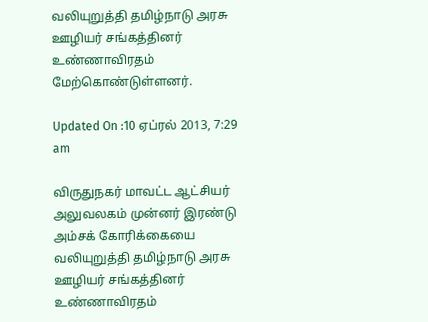வலியுறுத்தி தமிழ்நாடு அரசு ஊழியர் சங்கத்தினர் உண்ணாவிரதம் மேற்கொண்டுள்ளனர்.

Updated On :10 ஏப்ரல் 2013, 7:29 am

விருதுநகர் மாவட்ட ஆட்சியர் அலுவலகம் முன்னர் இரண்டு அம்சக் கோரிக்கையை வலியுறுத்தி தமிழ்நாடு அரசு ஊழியர் சங்கத்தினர் உண்ணாவிரதம்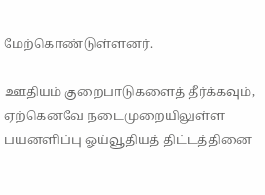மேற்கொண்டுள்ளனர்.

ஊதியம் குறைபாடுகளைத் தீர்க்கவும், ஏற்கெனவே நடைமுறையிலுள்ள பயனளிப்பு ஓய்வூதியத் திட்டத்தினை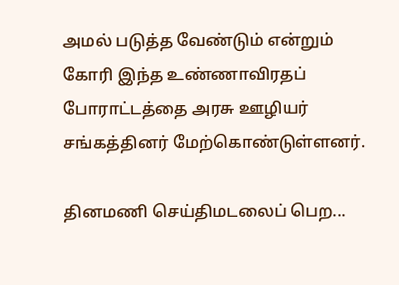அமல் படுத்த வேண்டும் என்றும் கோரி இந்த உண்ணாவிரதப் போராட்டத்தை அரசு ஊழியர் சங்கத்தினர் மேற்கொண்டுள்ளனர்.

தினமணி செய்திமடலைப் பெற...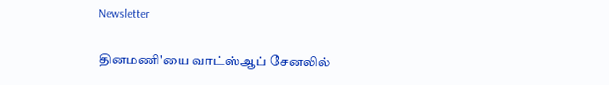Newsletter

தினமணி'யை வாட்ஸ்ஆப் சேனலில்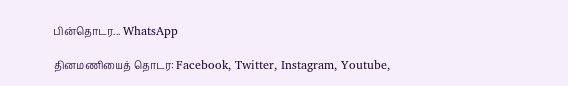பின்தொடர... WhatsApp

தினமணியைத் தொடர: Facebook, Twitter, Instagram, Youtube,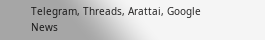Telegram, Threads, Arattai, Google News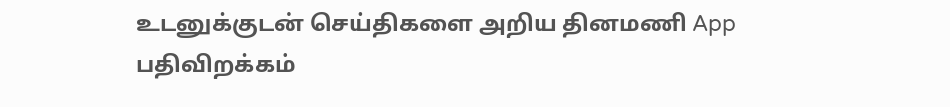உடனுக்குடன் செய்திகளை அறிய தினமணி App பதிவிறக்கம்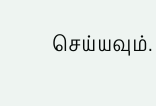செய்யவும்.